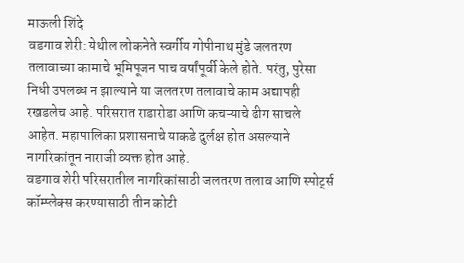माऊली शिंदे
वडगाव शेरी: येथील लोकनेते स्वर्गीय गोपीनाथ मुंडे जलतरण तलावाच्या कामाचे भूमिपूजन पाच वर्षांपूर्वी केले होते. परंतु, पुरेसा निधी उपलब्ध न झाल्याने या जलतरण तलावाचे काम अद्यापही रखडलेच आहे. परिसरात राडारोडा आणि कचऱ्याचे ढीग साचले आहेत. महापालिका प्रशासनाचे याकडे दुर्लक्ष होत असल्याने नागरिकांतून नाराजी व्यक्त होत आहे.
वडगाव शेरी परिसरातील नागरिकांसाठी जलतरण तलाव आणि स्पोर्ट्स कॉम्प्लेक्स करण्यासाठी तीन कोटी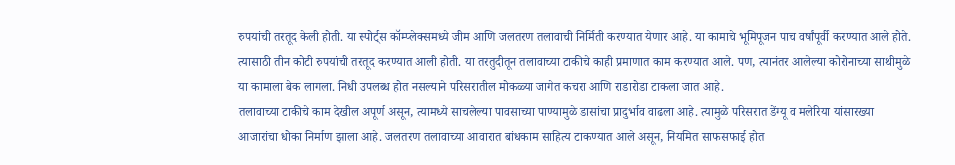रुपयांची तरतूद केली होती. या स्पोर्ट्स कॉम्प्लेक्समध्ये जीम आणि जलतरण तलावाची निर्मिती करण्यात येणार आहे. या कामाचे भूमिपूजन पाच वर्षांपूर्वी करण्यात आले होते. त्यासाठी तीन कोटी रुपयांची तरतूद करण्यात आली होती. या तरतुदीतून तलावाच्या टाकीचे काही प्रमाणात काम करण्यात आले. पण, त्यानंतर आलेल्या कोरोनाच्या साथीमुळे या कामाला बेक लागला. निधी उपलब्ध होत नसल्याने परिसरातील मोकळ्या जागेत कचरा आणि राडारोडा टाकला जात आहे.
तलावाच्या टाकीचे काम देखील अपूर्ण असून, त्यामध्ये साचलेल्या पावसाच्या पाण्यामुळे डासांचा प्रादुर्भाव वाढला आहे. त्यामुळे परिसरात डेंग्यू व मलेरिया यांसारख्या आजारांचा धोका निर्माण झाला आहे. जलतरण तलावाच्या आवारात बांधकाम साहित्य टाकण्यात आले असून, नियमित साफसफाई होत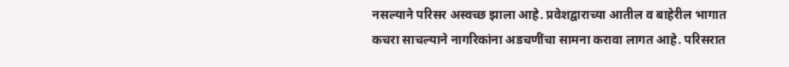नसल्याने परिसर अस्वच्छ झाला आहे. प्रवेशद्वाराच्या आतील व बाहेरील भागात कचरा साचल्याने नागरिकांना अडचणींचा सामना करावा लागत आहे. परिसरात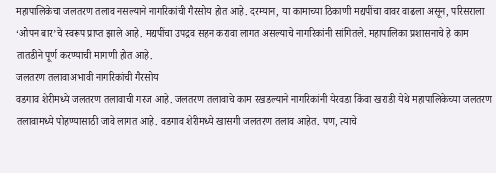महापालिकेचा जलतरण तलाव नसल्याने नागरिकांची गैरसोय होत आहे. दरम्यान, या कामाच्या ठिकाणी मद्यपींचा वावर वाढला असून, परिसराला ‘ओपन बार’चे स्वरूप प्राप्त झाले आहे. मद्यपींचा उपद्रव सहन करावा लागत असल्याचे नागरिकांनी सांगितले. महापालिका प्रशासनाचे हे काम तातडीने पूर्ण करण्याची मागणी होत आहे.
जलतरण तलावाअभावी नागरिकांची गैरसोय
वडगाव शेरीमध्ये जलतरण तलावाची गरज आहे. जलतरण तलावाचे काम रखडल्याने नागरिकांनी येरवडा किंवा खराडी येथे महापालिकेच्या जलतरण तलावामध्ये पोहण्यासाठी जावे लागत आहे. वडगाव शेरीमध्ये खासगी जलतरण तलाव आहेत. पण, त्याचे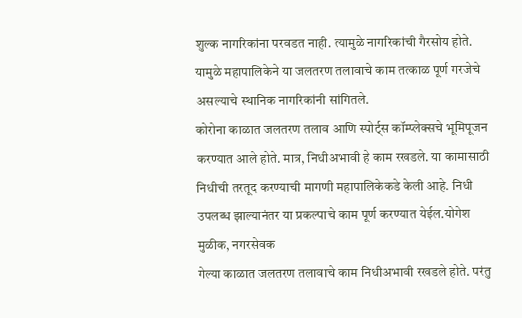शुल्क नागरिकांना परवडत नाही. त्यामुळे नागरिकांची गैरसोय होते. यामुळे महापालिकेने या जलतरण तलावाचे काम तत्काळ पूर्ण गरजेचे असल्याचे स्थानिक नागरिकांनी सांगितले.
कोरोना काळात जलतरण तलाव आणि स्पोर्ट्स कॉम्प्लेक्सचे भूमिपूजन करण्यात आले होते. मात्र, निधीअभावी हे काम रखडले. या कामासाठी निधीची तरतूद करण्याची मागणी महापालिकेकडे केली आहे. निधी उपलब्ध झाल्यानंतर या प्रकल्पाचे काम पूर्ण करण्यात येईल.योगेश मुळीक, नगरसेवक
गेल्या काळात जलतरण तलावाचे काम निधीअभावी रखडले होते. परंतु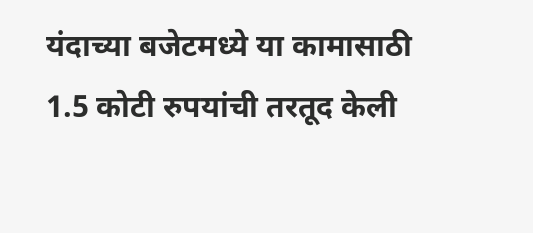यंदाच्या बजेटमध्ये या कामासाठी 1.5 कोटी रुपयांची तरतूद केली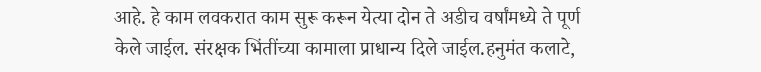आहे. हे काम लवकरात काम सुरू करून येत्या दोन ते अडीच वर्षांमध्ये ते पूर्ण केले जाईल. संरक्षक भिंतींच्या कामाला प्राधान्य दिले जाईल.हनुमंत कलाटे,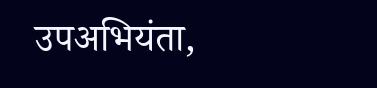उपअभियंता,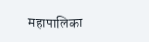महापालिका